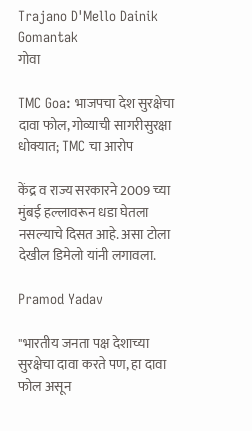Trajano D'Mello Dainik Gomantak
गोवा

TMC Goa: भाजपचा देश सुरक्षेचा दावा फोल, गोव्याची सागरीसुरक्षा धोक्यात; TMC चा आरोप

केंद्र व राज्य सरकारने 2009 च्या मुंबई हल्लावरून धडा घेतला नसल्याचे दिसत आहे. असा टोला देखील डिमेलो यांनी लगावला.

Pramod Yadav

"भारतीय जनता पक्ष देशाच्या सुरक्षेचा दावा करते पण, हा दावा फोल असून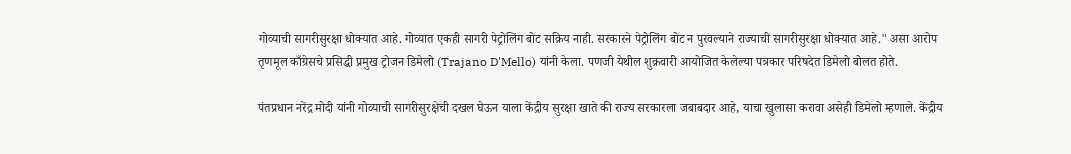गोव्याची सागरीसुरक्षा धोक्यात आहे. गोव्यात एकही सागरी पेट्रोलिंग बोट सक्रिय नाही. सरकारने पेट्रोलिंग बोट न पुरवल्याने राज्याची सागरीसुरक्षा धोक्यात आहे." असा आरोप तृणमूल काँग्रेसचे प्रसिद्धी प्रमुख ट्रोजन डिमेलो (Trajano D'Mello) यांनी केला. पणजी येथील शुक्रवारी आयोजित केलेल्या पत्रकार परिषदेत डिमेलो बोलत होते.

पंतप्रधान नरेंद्र मोदी यांनी गोव्याची सागरीसुरक्षेची दखल घेऊन याला केंद्रीय सुरक्षा खाते की राज्य सरकारला जबाबदार आहे, याचा खुलासा करावा असेही डिमेलो म्हणाले. केंद्रीय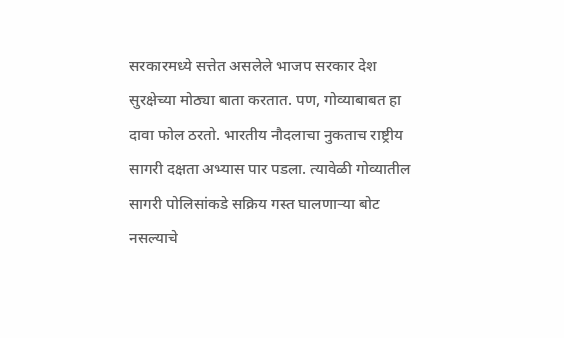सरकारमध्ये सत्तेत असलेले भाजप सरकार देश सुरक्षेच्या मोठ्या बाता करतात. पण, गोव्याबाबत हा दावा फोल ठरतो. भारतीय नौदलाचा नुकताच राष्ट्रीय सागरी दक्षता अभ्यास पार पडला. त्यावेळी गोव्यातील सागरी पोलिसांकडे सक्रिय गस्त घालणाऱ्या बोट नसल्याचे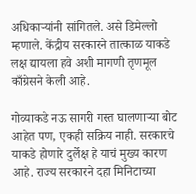अधिकाऱ्यांनी सांगितले. असे डिमेल्लो म्हणाले. केंद्रीय सरकारने तात्काळ याकडे लक्ष द्यायला हवे अशी मागणी तृणमूल काँग्रेसने केली आहे.

गोव्याकडे नऊ सागरी गस्त घालणाऱ्या बोट आहेत पण, एकही सक्रिय नाही. सरकारचे याकडे होणारे दुर्लेक्ष हे याचं मुख्य कारण आहे. राज्य सरकारने दहा मिनिटाच्या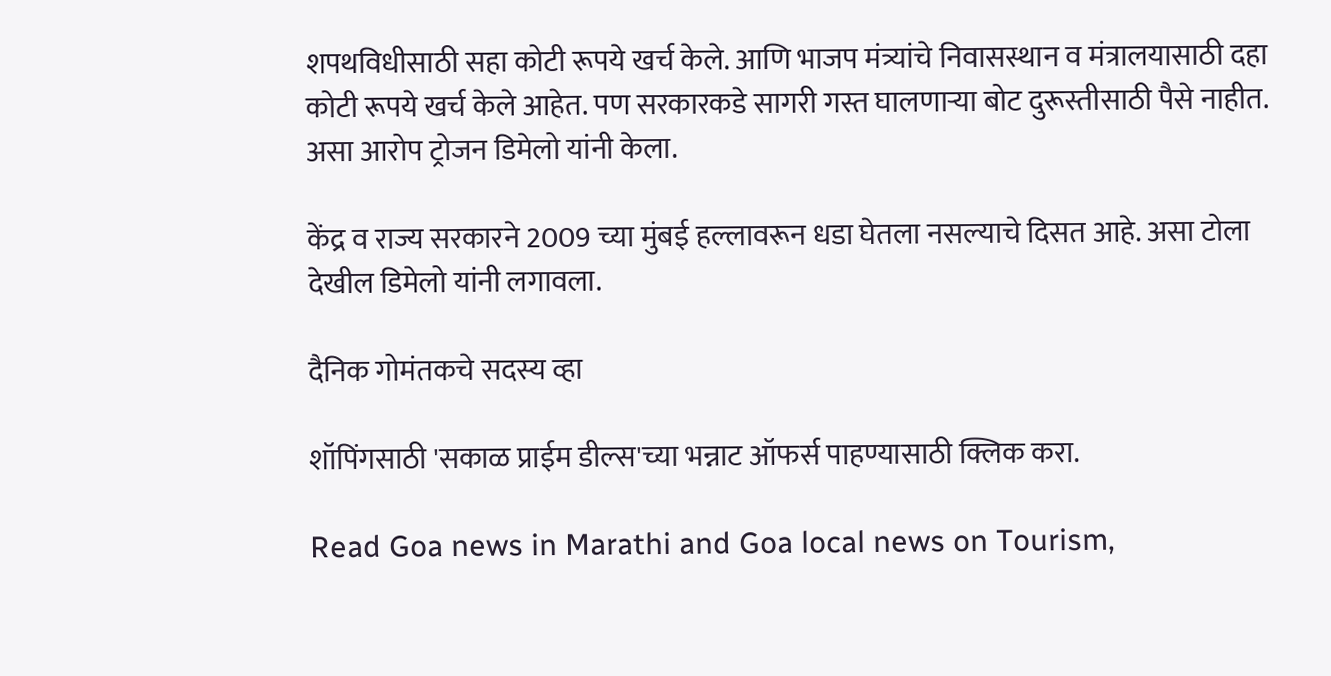शपथविधीसाठी सहा कोटी रूपये खर्च केले. आणि भाजप मंत्र्यांचे निवासस्थान व मंत्रालयासाठी दहा कोटी रूपये खर्च केले आहेत. पण सरकारकडे सागरी गस्त घालणाऱ्या बोट दुरूस्तीसाठी पैसे नाहीत. असा आरोप ट्रोजन डिमेलो यांनी केला.

केंद्र व राज्य सरकारने 2009 च्या मुंबई हल्लावरून धडा घेतला नसल्याचे दिसत आहे. असा टोला देखील डिमेलो यांनी लगावला.

दैनिक गोमंतकचे सदस्य व्हा

शॉपिंगसाठी 'सकाळ प्राईम डील्स'च्या भन्नाट ऑफर्स पाहण्यासाठी क्लिक करा.

Read Goa news in Marathi and Goa local news on Tourism,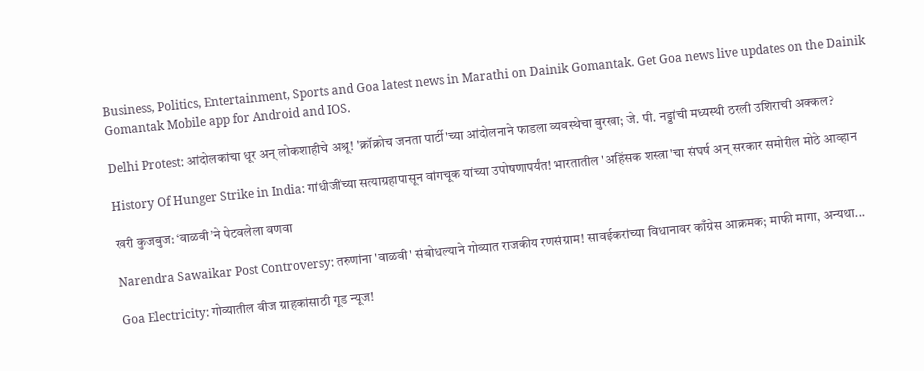Business, Politics, Entertainment, Sports and Goa latest news in Marathi on Dainik Gomantak. Get Goa news live updates on the Dainik Gomantak Mobile app for Android and IOS.

Delhi Protest: आंदोलकांचा धूर अन् लोकशाहीचे अश्रू! 'क्रॉक्रोच जनता पार्टी'च्या आंदोलनाने फाडला व्यवस्थेचा बुरखा; जे. पी. नड्डांची मध्यस्थी ठरली उशिराची अक्कल?

History Of Hunger Strike in India: गांधीजींच्या सत्याग्रहापासून वांगचूक यांच्या उपोषणापर्यंत! भारतातील 'अहिंसक शस्त्रा'चा संघर्ष अन् सरकार समोरील मोठे आव्हान

खरी कुजबुज: ‘वाळवी’ने पेटवलेला वणवा

Narendra Sawaikar Post Controversy: तरुणांना 'वाळवी' संबोधल्याने गोव्यात राजकीय रणसंग्राम! सावईकरांच्या विधानावर काँग्रेस आक्रमक; माफी मागा, अन्यथा...

Goa Electricity: गोव्यातील वीज ग्राहकांसाठी गूड न्यूज!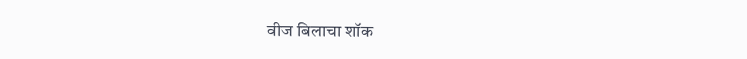वीज बिलाचा शॉक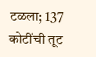टळला; 137 कोटींची तूट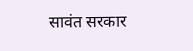सावंत सरकार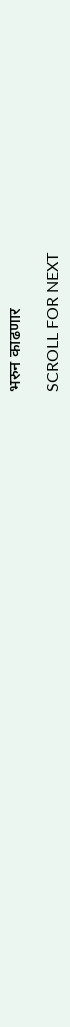भरुन काढणार

SCROLL FOR NEXT